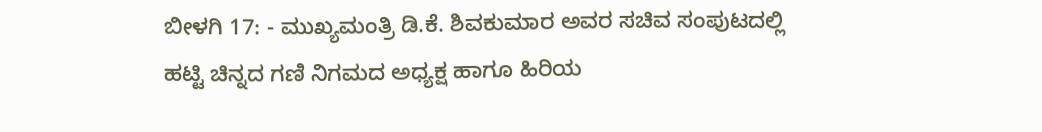ಬೀಳಗಿ 17: - ಮುಖ್ಯಮಂತ್ರಿ ಡಿ.ಕೆ. ಶಿವಕುಮಾರ ಅವರ ಸಚಿವ ಸಂಪುಟದಲ್ಲಿ ಹಟ್ಟಿ ಚಿನ್ನದ ಗಣಿ ನಿಗಮದ ಅಧ್ಯಕ್ಷ ಹಾಗೂ ಹಿರಿಯ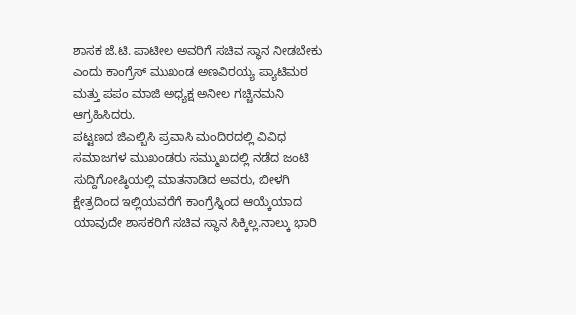ಶಾಸಕ ಜೆ.ಟಿ. ಪಾಟೀಲ ಅವರಿಗೆ ಸಚಿವ ಸ್ಥಾನ ನೀಡಬೇಕು ಎಂದು ಕಾಂಗ್ರೆಸ್ ಮುಖಂಡ ಅಣವಿರಯ್ಯ ಪ್ಯಾಟಿಮಠ ಮತ್ತು ಪಪಂ ಮಾಜಿ ಅಧ್ಯಕ್ಷ ಅನೀಲ ಗಚ್ಚಿನಮನಿ ಆಗ್ರಹಿಸಿದರು.
ಪಟ್ಟಣದ ಜಿಎಲ್ಬಿಸಿ ಪ್ರವಾಸಿ ಮಂದಿರದಲ್ಲಿ ವಿವಿಧ ಸಮಾಜಗಳ ಮುಖಂಡರು ಸಮ್ಮುಖದಲ್ಲಿ ನಡೆದ ಜಂಟಿ ಸುದ್ದಿಗೋಷ್ಠಿಯಲ್ಲಿ ಮಾತನಾಡಿದ ಅವರು, ಬೀಳಗಿ ಕ್ಷೇತ್ರದಿಂದ ಇಲ್ಲಿಯವರೆಗೆ ಕಾಂಗ್ರೆಸ್ನಿಂದ ಆಯ್ಕೆಯಾದ ಯಾವುದೇ ಶಾಸಕರಿಗೆ ಸಚಿವ ಸ್ಥಾನ ಸಿಕ್ಕಿಲ್ಲ.ನಾಲ್ಕು ಭಾರಿ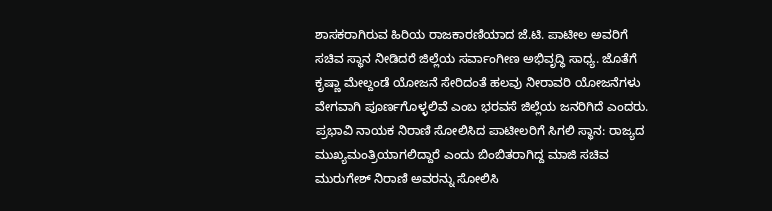ಶಾಸಕರಾಗಿರುವ ಹಿರಿಯ ರಾಜಕಾರಣಿಯಾದ ಜೆ.ಟಿ. ಪಾಟೀಲ ಅವರಿಗೆ ಸಚಿವ ಸ್ಥಾನ ನೀಡಿದರೆ ಜಿಲ್ಲೆಯ ಸರ್ವಾಂಗೀಣ ಅಭಿವೃದ್ಧಿ ಸಾಧ್ಯ. ಜೊತೆಗೆ ಕೃಷ್ಣಾ ಮೇಲ್ದಂಡೆ ಯೋಜನೆ ಸೇರಿದಂತೆ ಹಲವು ನೀರಾವರಿ ಯೋಜನೆಗಳು ವೇಗವಾಗಿ ಪೂರ್ಣಗೊಳ್ಳಲಿವೆ ಎಂಬ ಭರವಸೆ ಜಿಲ್ಲೆಯ ಜನರಿಗಿದೆ ಎಂದರು.
ಪ್ರಭಾವಿ ನಾಯಕ ನಿರಾಣಿ ಸೋಲಿಸಿದ ಪಾಟೀಲರಿಗೆ ಸಿಗಲಿ ಸ್ಥಾನ: ರಾಜ್ಯದ ಮುಖ್ಯಮಂತ್ರಿಯಾಗಲಿದ್ದಾರೆ ಎಂದು ಬಿಂಬಿತರಾಗಿದ್ದ ಮಾಜಿ ಸಚಿವ ಮುರುಗೇಶ್ ನಿರಾಣಿ ಅವರನ್ನು ಸೋಲಿಸಿ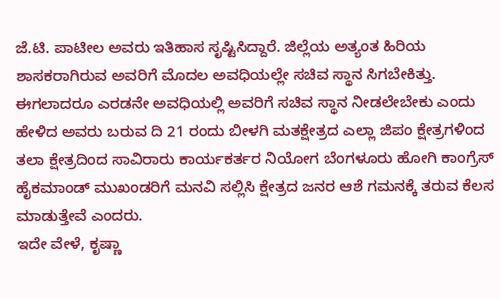ಜೆ.ಟಿ. ಪಾಟೀಲ ಅವರು ಇತಿಹಾಸ ಸೃಷ್ಟಿಸಿದ್ದಾರೆ. ಜಿಲ್ಲೆಯ ಅತ್ಯಂತ ಹಿರಿಯ ಶಾಸಕರಾಗಿರುವ ಅವರಿಗೆ ಮೊದಲ ಅವಧಿಯಲ್ಲೇ ಸಚಿವ ಸ್ಥಾನ ಸಿಗಬೇಕಿತ್ತು. ಈಗಲಾದರೂ ಎರಡನೇ ಅವಧಿಯಲ್ಲಿ ಅವರಿಗೆ ಸಚಿವ ಸ್ಥಾನ ನೀಡಲೇಬೇಕು ಎಂದು ಹೇಳಿದ ಅವರು ಬರುವ ದಿ 21 ರಂದು ಬೀಳಗಿ ಮತಕ್ಷೇತ್ರದ ಎಲ್ಲಾ ಜಿಪಂ ಕ್ಷೇತ್ರಗಳಿಂದ ತಲಾ ಕ್ಷೇತ್ರದಿಂದ ಸಾವಿರಾರು ಕಾರ್ಯಕರ್ತರ ನಿಯೋಗ ಬೆಂಗಳೂರು ಹೋಗಿ ಕಾಂಗ್ರೆಸ್ ಹೈಕಮಾಂಡ್ ಮುಖಂಡರಿಗೆ ಮನವಿ ಸಲ್ಲಿಸಿ ಕ್ಷೇತ್ರದ ಜನರ ಆಶೆ ಗಮನಕ್ಕೆ ತರುವ ಕೆಲಸ ಮಾಡುತ್ತೇವೆ ಎಂದರು.
ಇದೇ ವೇಳೆ, ಕೃಷ್ಣಾ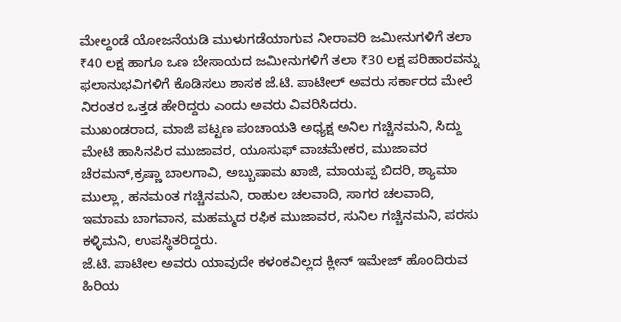ಮೇಲ್ದಂಡೆ ಯೋಜನೆಯಡಿ ಮುಳುಗಡೆಯಾಗುವ ನೀರಾವರಿ ಜಮೀನುಗಳಿಗೆ ತಲಾ ₹40 ಲಕ್ಷ ಹಾಗೂ ಒಣ ಬೇಸಾಯದ ಜಮೀನುಗಳಿಗೆ ತಲಾ ₹30 ಲಕ್ಷ ಪರಿಹಾರವನ್ನು ಫಲಾನುಭವಿಗಳಿಗೆ ಕೊಡಿಸಲು ಶಾಸಕ ಜೆ.ಟಿ. ಪಾಟೀಲ್ ಅವರು ಸರ್ಕಾರದ ಮೇಲೆ ನಿರಂತರ ಒತ್ತಡ ಹೇರಿದ್ದರು ಎಂದು ಅವರು ವಿವರಿಸಿದರು.
ಮುಖಂಡರಾದ, ಮಾಜಿ ಪಟ್ಟಣ ಪಂಚಾಯತಿ ಅಧ್ಯಕ್ಷ ಅನಿಲ ಗಚ್ಚಿನಮನಿ, ಸಿದ್ದು ಮೇಟಿ ಹಾಸಿನಪಿರ ಮುಜಾವರ, ಯೂಸುಫ್ ವಾಚಮೇಕರ, ಮುಜಾವರ ಚೆರಮನ್,ಕ್ರಷ್ಣಾ ಬಾಲಗಾವಿ, ಅಬ್ಬುಷಾಮ ಖಾಜಿ, ಮಾಯಪ್ಪ ಬಿದರಿ, ಶ್ಯಾಮಾ ಮುಲ್ಲಾ, ಹನಮಂತ ಗಚ್ಚಿನಮನಿ, ರಾಹುಲ ಚಲವಾದಿ, ಸಾಗರ ಚಲವಾದಿ, ಇಮಾಮ ಬಾಗವಾನ, ಮಹಮ್ಮದ ರಫಿಕ ಮುಜಾವರ, ಸುನಿಲ ಗಚ್ಚಿನಮನಿ, ಪರಸು ಕಳ್ಳಿಮನಿ, ಉಪಸ್ಥಿತರಿದ್ದರು.
ಜೆ.ಟಿ. ಪಾಟೀಲ ಅವರು ಯಾವುದೇ ಕಳಂಕವಿಲ್ಲದ ಕ್ಲೀನ್ ಇಮೇಜ್ ಹೊಂದಿರುವ ಹಿರಿಯ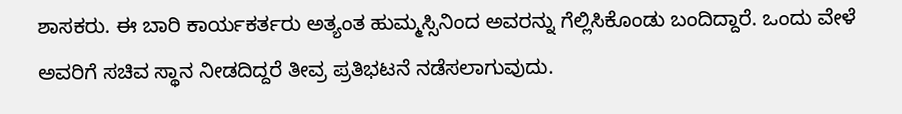ಶಾಸಕರು. ಈ ಬಾರಿ ಕಾರ್ಯಕರ್ತರು ಅತ್ಯಂತ ಹುಮ್ಮಸ್ಸಿನಿಂದ ಅವರನ್ನು ಗೆಲ್ಲಿಸಿಕೊಂಡು ಬಂದಿದ್ದಾರೆ. ಒಂದು ವೇಳೆ ಅವರಿಗೆ ಸಚಿವ ಸ್ಥಾನ ನೀಡದಿದ್ದರೆ ತೀವ್ರ ಪ್ರತಿಭಟನೆ ನಡೆಸಲಾಗುವುದು.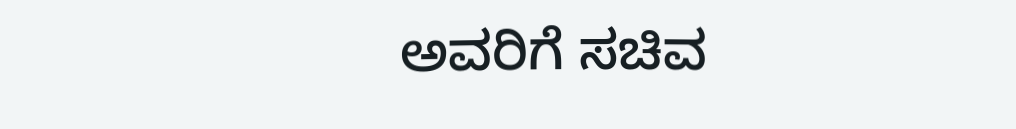ಅವರಿಗೆ ಸಚಿವ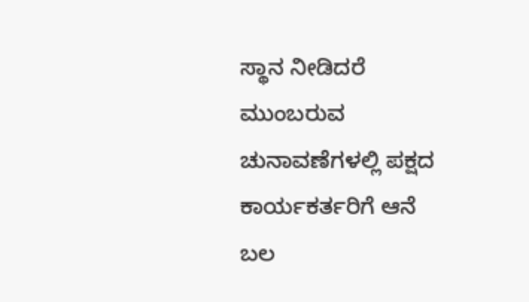ಸ್ಥಾನ ನೀಡಿದರೆ ಮುಂಬರುವ ಚುನಾವಣೆಗಳಲ್ಲಿ ಪಕ್ಷದ ಕಾರ್ಯಕರ್ತರಿಗೆ ಆನೆ ಬಲ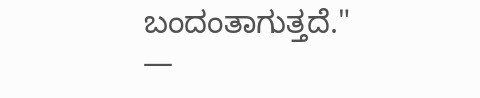ಬಂದಂತಾಗುತ್ತದೆ."
—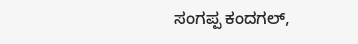ಸಂಗಪ್ಪ ಕಂದಗಲ್,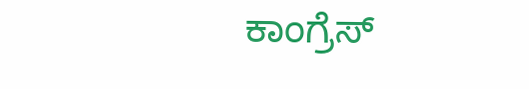ಕಾಂಗ್ರೆಸ್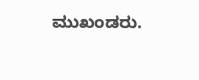ಮುಖಂಡರು.